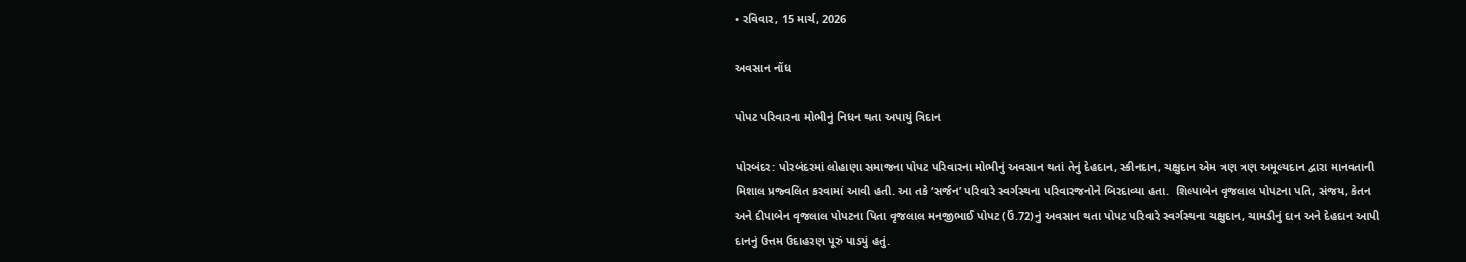• રવિવાર, 15 માર્ચ, 2026

અવસાન નોંધ

પોપટ પરિવારના મોભીનું નિધન થતા અપાયું ત્રિદાન

પોરબંદર: પોરબંદરમાં લોહાણા સમાજના પોપટ પરિવારના મોભીનું અવસાન થતાં તેનું દેહદાન, સ્કીનદાન, ચક્ષુદાન એમ ત્રણ ત્રણ અમૂલ્યદાન દ્વારા માનવતાની મિશાલ પ્રજ્વલિત કરવામાં આવી હતી. આ તકે ‘સર્જન’ પરિવારે સ્વર્ગસ્થના પરિવારજનોને બિરદાવ્યા હતા.  શિલ્પાબેન વૃજલાલ પોપટના પતિ, સંજય, કેતન અને દીપાબેન વૃજલાલ પોપટના પિતા વૃજલાલ મનજીભાઈ પોપટ (ઉં.72)નું અવસાન થતા પોપટ પરિવારે સ્વર્ગસ્થના ચક્ષુદાન, ચામડીનું દાન અને દેહદાન આપી દાનનું ઉત્તમ ઉદાહરણ પૂરું પાડયું હતું.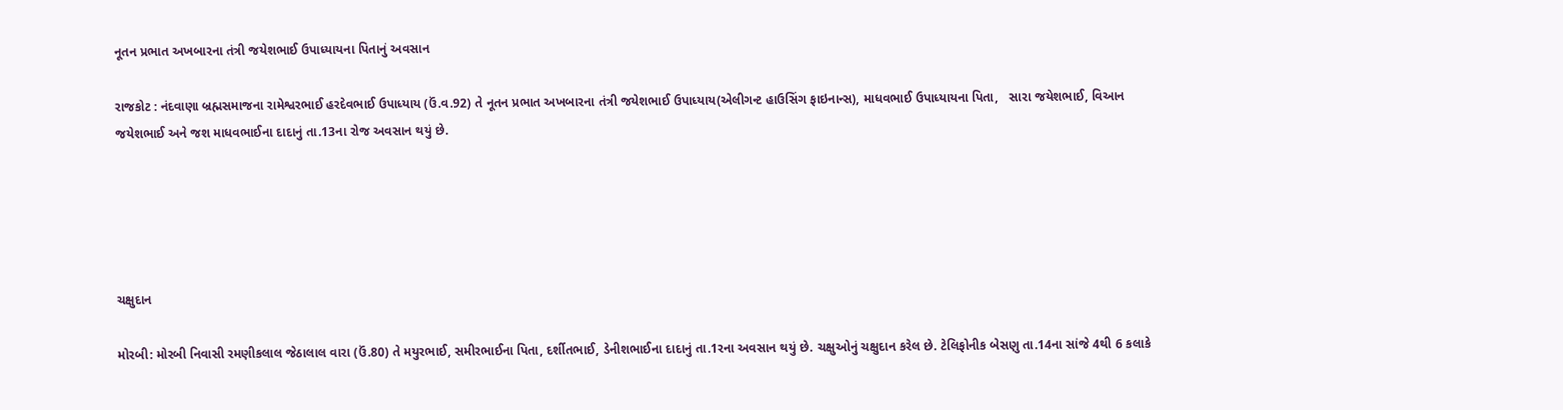નૂતન પ્રભાત અખબારના તંત્રી જયેશભાઈ ઉપાધ્યાયના પિતાનું અવસાન

રાજકોટ : નંદવાણા બ્રહ્મસમાજના રામેશ્વરભાઈ હરદેવભાઈ ઉપાધ્યાય (ઉં.વ.92) તે નૂતન પ્રભાત અખબારના તંત્રી જયેશભાઈ ઉપાધ્યાય(એલીગન્ટ હાઉસિંગ ફાઇનાન્સ), માધવભાઈ ઉપાધ્યાયના પિતા,   સારા જયેશભાઈ, વિઆન જયેશભાઈ અને જશ માધવભાઈના દાદાનું તા.13ના રોજ અવસાન થયું છે.





ચક્ષુદાન

મોરબી: મોરબી નિવાસી રમણીકલાલ જેઠાલાલ વારા (ઉં.80) તે મયુરભાઈ, સમીરભાઈના પિતા, દર્શીતભાઈ, ડેનીશભાઈના દાદાનું તા.1રના અવસાન થયું છે. ચક્ષુઓનું ચક્ષુદાન કરેલ છે. ટેલિફોનીક બેસણુ તા.14ના સાંજે 4થી 6 કલાકે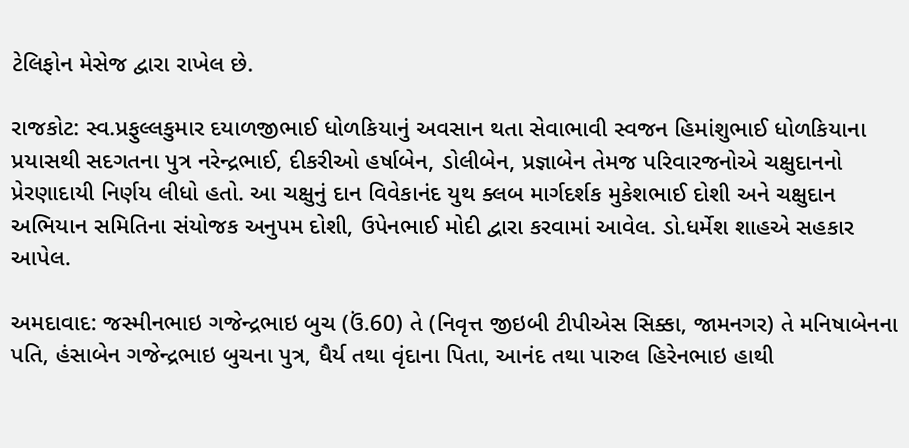ટેલિફોન મેસેજ દ્વારા રાખેલ છે.

રાજકોટ: સ્વ.પ્રફુલ્લકુમાર દયાળજીભાઈ ધોળકિયાનું અવસાન થતા સેવાભાવી સ્વજન હિમાંશુભાઈ ધોળકિયાના પ્રયાસથી સદગતના પુત્ર નરેન્દ્રભાઈ, દીકરીઓ હર્ષાબેન, ડોલીબેન, પ્રજ્ઞાબેન તેમજ પરિવારજનોએ ચક્ષુદાનનો પ્રેરણાદાયી નિર્ણય લીધો હતો. આ ચક્ષુનું દાન વિવેકાનંદ યુથ ક્લબ માર્ગદર્શક મુકેશભાઈ દોશી અને ચક્ષુદાન અભિયાન સમિતિના સંયોજક અનુપમ દોશી, ઉપેનભાઈ મોદી દ્વારા કરવામાં આવેલ. ડો.ધર્મેશ શાહએ સહકાર આપેલ.

અમદાવાદ: જસ્મીનભાઇ ગજેન્દ્રભાઇ બુચ (ઉં.60) તે (નિવૃત્ત જીઇબી ટીપીએસ સિક્કા, જામનગર) તે મનિષાબેનના પતિ, હંસાબેન ગજેન્દ્રભાઇ બુચના પુત્ર, ધૈર્ય તથા વૃંદાના પિતા, આનંદ તથા પારુલ હિરેનભાઇ હાથી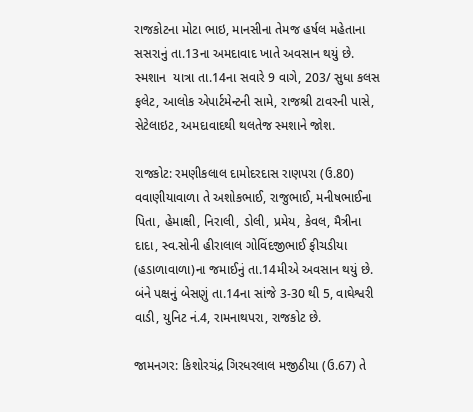રાજકોટના મોટા ભાઇ, માનસીના તેમજ હર્ષલ મહેતાના સસરાનું તા.13ના અમદાવાદ ખાતે અવસાન થયું છે. સ્મશાન  યાત્રા તા.14ના સવારે 9 વાગે, 203/ સુધા કલસ ફલેટ, આલોક એપાર્ટમેન્ટની સામે, રાજશ્રી ટાવરની પાસે, સેટેલાઇટ, અમદાવાદથી થલતેજ સ્મશાને જોશ.

રાજકોટ: રમણીકલાલ દામોદરદાસ રાણપરા (ઉ.80) વવાણીયાવાળા તે અશોકભાઈ, રાજુભાઈ, મનીષભાઈના પિતા, હેમાક્ષી, નિરાલી, ડોલી, પ્રમેય, કેવલ, મૈત્રીના દાદા, સ્વ.સોની હીરાલાલ ગોવિંદજીભાઈ ફીચડીયા (હડાળાવાળા)ના જમાઈનું તા.14મીએ અવસાન થયું છે. બંને પક્ષનું બેસણું તા.14ના સાંજે 3-30 થી 5, વાઘેશ્વરી વાડી, યુનિટ નં.4, રામનાથપરા, રાજકોટ છે.

જામનગર: કિશોરચંદ્ર ગિરધરલાલ મજીઠીયા (ઉ.67) તે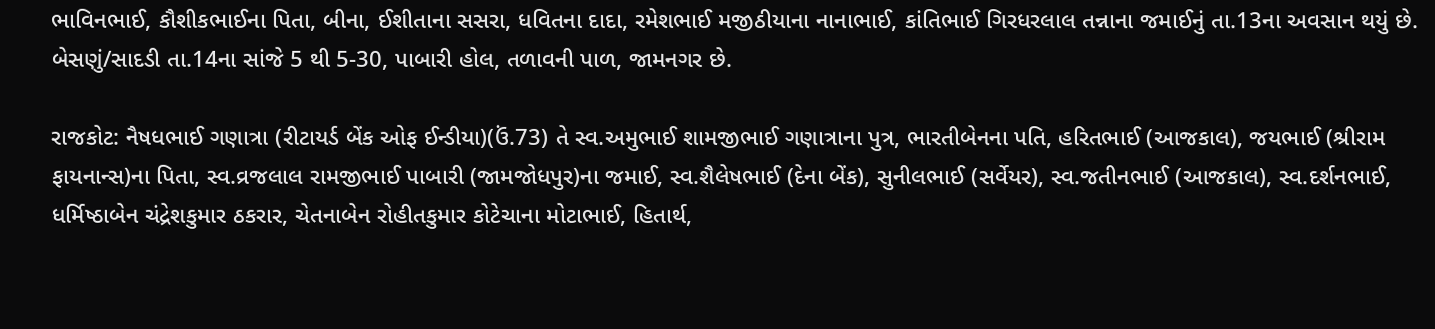ભાવિનભાઈ, કૌશીકભાઈના પિતા, બીના, ઈશીતાના સસરા, ધવિતના દાદા, રમેશભાઈ મજીઠીયાના નાનાભાઈ, કાંતિભાઈ ગિરધરલાલ તન્નાના જમાઈનું તા.13ના અવસાન થયું છે. બેસણું/સાદડી તા.14ના સાંજે 5 થી 5-30, પાબારી હોલ, તળાવની પાળ, જામનગર છે.

રાજકોટ: નૈષધભાઈ ગણાત્રા (રીટાયર્ડ બેંક ઓફ ઈન્ડીયા)(ઉં.73) તે સ્વ.અમુભાઈ શામજીભાઈ ગણાત્રાના પુત્ર, ભારતીબેનના પતિ, હરિતભાઈ (આજકાલ), જયભાઈ (શ્રીરામ ફાયનાન્સ)ના પિતા, સ્વ.વ્રજલાલ રામજીભાઈ પાબારી (જામજોધપુર)ના જમાઈ, સ્વ.શૈલેષભાઈ (દેના બેંક), સુનીલભાઈ (સર્વેયર), સ્વ.જતીનભાઈ (આજકાલ), સ્વ.દર્શનભાઈ, ધર્મિષ્ઠાબેન ચંદ્રેશકુમાર ઠકરાર, ચેતનાબેન રોહીતકુમાર કોટેચાના મોટાભાઈ, હિતાર્થ,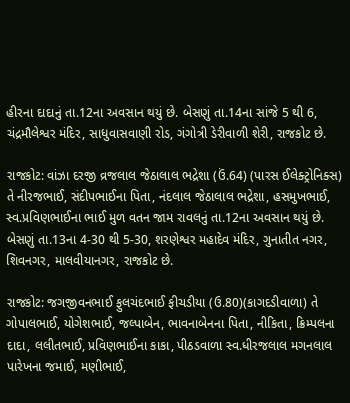હીરના દાદાનું તા.12ના અવસાન થયું છે. બેસણું તા.14ના સાંજે 5 થી 6, ચંદ્રમૌલેશ્વર મંદિર, સાધુવાસવાણી રોડ, ગંગોત્રી ડેરીવાળી શેરી, રાજકોટ છે.

રાજકોટ: વાંઝા દરજી વ્રજલાલ જેઠાલાલ ભદ્રેશા (ઉં.64) (પારસ ઈલેક્ટ્રોનિક્સ) તે નીરજભાઈ, સંદીપભાઈના પિતા, નંદલાલ જેઠાલાલ ભદ્રેશા, હસમુખભાઈ, સ્વ.પ્રવિણભાઈના ભાઈ મુળ વતન જામ રાવલનું તા.12ના અવસાન થયું છે. બેસણું તા.13ના 4-30 થી 5-30, શરણેશ્વર મહાદેવ મંદિર, ગુનાતીત નગર, શિવનગર, માલવીયાનગર, રાજકોટ છે.

રાજકોટ: જગજીવનભાઈ ફુલચંદભાઈ ફીચડીયા (ઉ.80)(કાગદડીવાળા) તે ગોપાલભાઈ, યોગેશભાઈ, જલ્પાબેન, ભાવનાબેનના પિતા, નીકિતા, ક્રિમ્પલના દાદા, લલીતભાઈ, પ્રવિણભાઈના કાકા, પીઠડવાળા સ્વ.ધીરજલાલ મગનલાલ પારેખના જમાઈ, મણીભાઈ,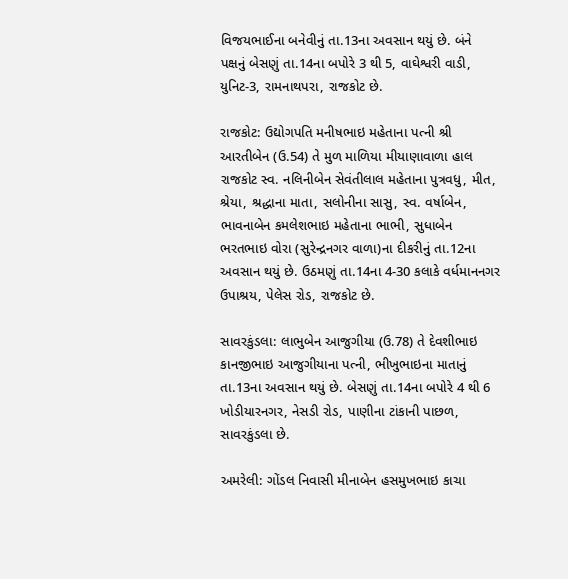વિજયભાઈના બનેવીનું તા.13ના અવસાન થયું છે. બંને પક્ષનું બેસણું તા.14ના બપોરે 3 થી 5, વાઘેશ્વરી વાડી, યુનિટ-3, રામનાથપરા, રાજકોટ છે.

રાજકોટ: ઉદ્યોગપતિ મનીષભાઇ મહેતાના પત્ની શ્રી આરતીબેન (ઉ.54) તે મુળ માળિયા મીયાણાવાળા હાલ રાજકોટ સ્વ. નલિનીબેન સેવંતીલાલ મહેતાના પુત્રવધુ, મીત, શ્રેયા, શ્રદ્ધાના માતા, સલોનીના સાસુ, સ્વ. વર્ષાબેન, ભાવનાબેન કમલેશભાઇ મહેતાના ભાભી, સુધાબેન ભરતભાઇ વોરા (સુરેન્દ્રનગર વાળા)ના દીકરીનું તા.12ના અવસાન થયું છે. ઉઠમણું તા.14ના 4-30 કલાકે વર્ધમાનનગર ઉપાશ્રય, પેલેસ રોડ, રાજકોટ છે.

સાવરકુંડલા: લાભુબેન આજુગીયા (ઉ.78) તે દેવશીભાઇ કાનજીભાઇ આજુગીયાના પત્ની, ભીખુભાઇના માતાનું તા.13ના અવસાન થયું છે. બેસણું તા.14ના બપોરે 4 થી 6 ખોડીયારનગર, નેસડી રોડ, પાણીના ટાંકાની પાછળ, સાવરકુંડલા છે.

અમરેલી: ગોંડલ નિવાસી મીનાબેન હસમુખભાઇ કાચા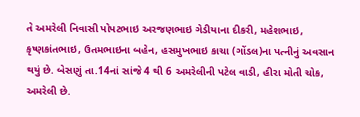તે અમરેલી નિવાસી પોપટભાઇ અરજણભાઇ ગેડીયાના દીકરી, મહેશભાઇ, કૃષ્ણકાંતભાઇ, ઉતમભાઇના બહેન, હસમુખભાઇ કાચા (ગોંડલ)ના પત્નીનું અવસાન થયું છે. બેસણું તા.14નાં સાંજે 4 થી 6 અમરેલીની પટેલ વાડી, હીરા મોતી ચોક, અમરેલી છે.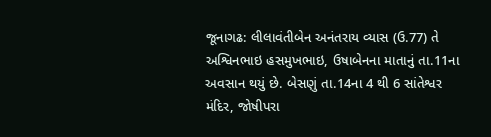જૂનાગઢ: લીલાવંતીબેન અનંતરાય વ્યાસ (ઉ.77) તે અશ્વિનભાઇ હસમુખભાઇ, ઉષાબેનના માતાનું તા.11ના અવસાન થયું છે. બેસણું તા.14ના 4 થી 6 સાંતેશ્વર મંદિર, જોષીપરા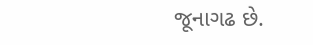જૂનાગઢ છે.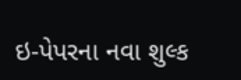ઇ-પેપરના નવા શુલ્ક